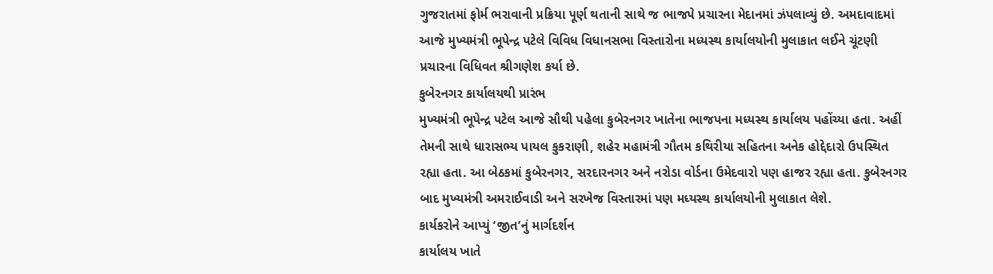ગુજરાતમાં ફોર્મ ભરાવાની પ્રક્રિયા પૂર્ણ થતાની સાથે જ ભાજપે પ્રચારના મેદાનમાં ઝંપલાવ્યું છે. અમદાવાદમાં આજે મુખ્યમંત્રી ભૂપેન્દ્ર પટેલે વિવિધ વિધાનસભા વિસ્તારોના મધ્યસ્થ કાર્યાલયોની મુલાકાત લઈને ચૂંટણી પ્રચારના વિધિવત શ્રીગણેશ કર્યા છે.
કુબેરનગર કાર્યાલયથી પ્રારંભ
મુખ્યમંત્રી ભૂપેન્દ્ર પટેલ આજે સૌથી પહેલા કુબેરનગર ખાતેના ભાજપના મધ્યસ્થ કાર્યાલય પહોંચ્યા હતા. અહીં તેમની સાથે ધારાસભ્ય પાયલ કુકરાણી, શહેર મહામંત્રી ગૌતમ કથિરીયા સહિતના અનેક હોદ્દેદારો ઉપસ્થિત રહ્યા હતા. આ બેઠકમાં કુબેરનગર, સરદારનગર અને નરોડા વોર્ડના ઉમેદવારો પણ હાજર રહ્યા હતા. કુબેરનગર બાદ મુખ્યમંત્રી અમરાઈવાડી અને સરખેજ વિસ્તારમાં પણ મધ્યસ્થ કાર્યાલયોની મુલાકાત લેશે.
કાર્યકરોને આપ્યું ‘જીત’નું માર્ગદર્શન
કાર્યાલય ખાતે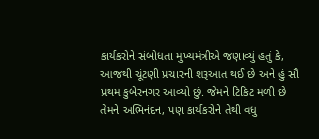કાર્યકરોને સંબોધતા મુખ્યમંત્રીએ જણાવ્યું હતું કે, આજથી ચૂંટણી પ્રચારની શરૂઆત થઈ છે અને હું સૌ પ્રથમ કુબેરનગર આવ્યો છું. જેમને ટિકિટ મળી છે તેમને અભિનંદન, પણ કાર્યકરોને તેથી વધુ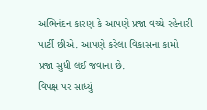અભિનંદન કારણ કે આપણે પ્રજા વચ્ચે રહેનારી પાર્ટી છીએ. આપણે કરેલા વિકાસના કામો પ્રજા સુધી લઈ જવાના છે.
વિપક્ષ પર સાધ્યું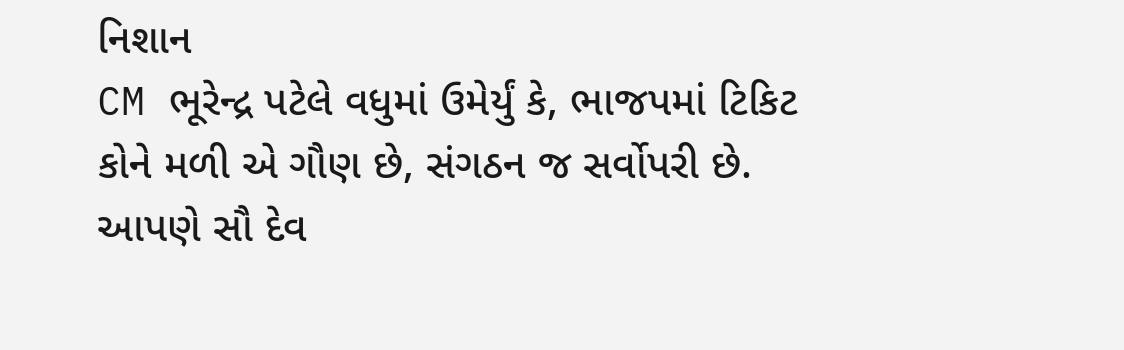નિશાન
CM ભૂરેન્દ્ર પટેલે વધુમાં ઉમેર્યું કે, ભાજપમાં ટિકિટ કોને મળી એ ગૌણ છે, સંગઠન જ સર્વોપરી છે. આપણે સૌ દેવ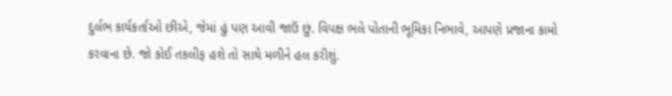દુર્લભ કાર્યકર્તાઓ છીએ, જેમાં હું પણ આવી જાઉં છું. વિપક્ષ ભલે પોતાની ભૂમિકા નિભાવે, આપણે પ્રજાના કામો કરવાના છે. જો કોઈ તકલીફ હશે તો સાથે મળીને હલ કરીશું.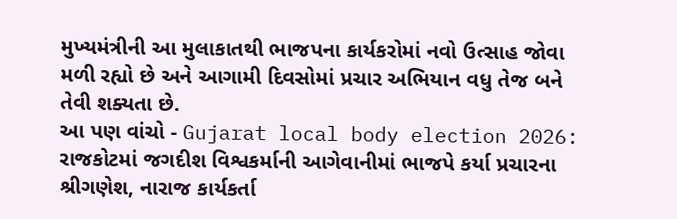મુખ્યમંત્રીની આ મુલાકાતથી ભાજપના કાર્યકરોમાં નવો ઉત્સાહ જોવા મળી રહ્યો છે અને આગામી દિવસોમાં પ્રચાર અભિયાન વધુ તેજ બને તેવી શક્યતા છે.
આ પણ વાંચો - Gujarat local body election 2026: રાજકોટમાં જગદીશ વિશ્વકર્માની આગેવાનીમાં ભાજપે કર્યા પ્રચારના શ્રીગણેશ, નારાજ કાર્યકર્તા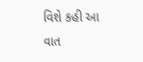વિશે કહી આ વાત